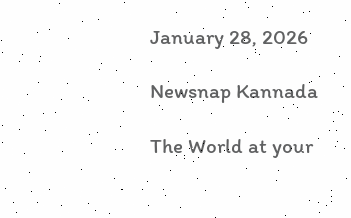January 28, 2026

Newsnap Kannada

The World at your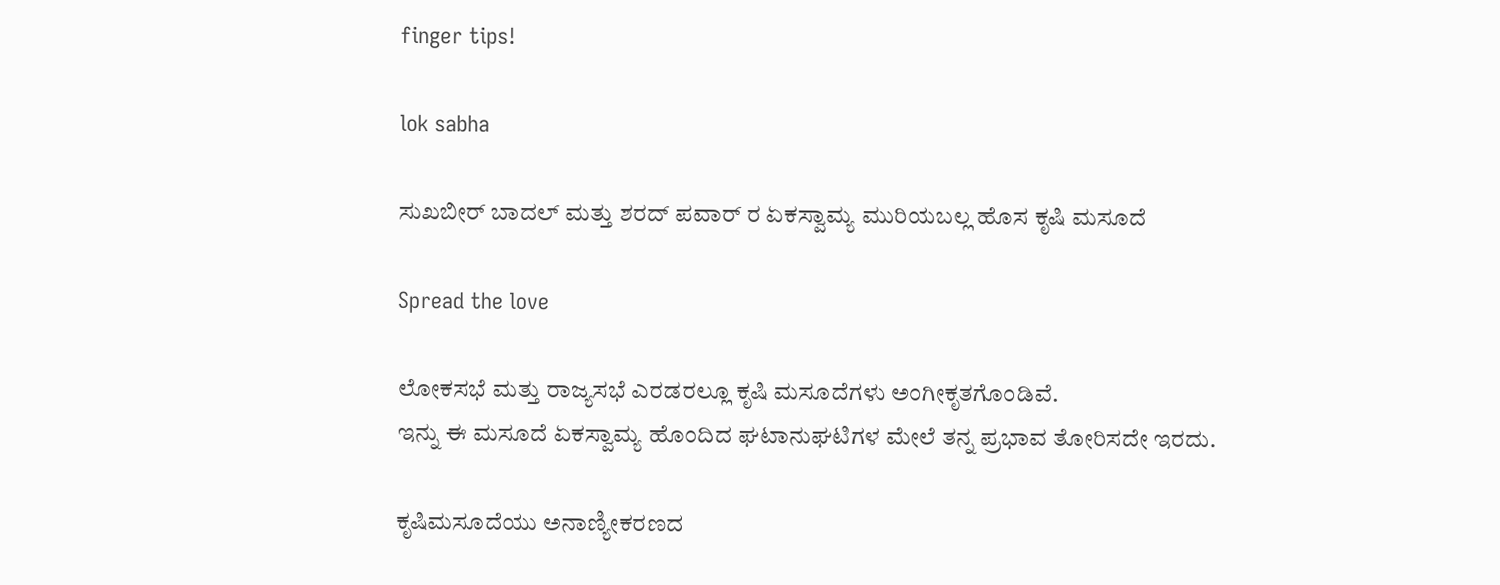finger tips!

lok sabha

ಸುಖಬೀರ್ ಬಾದಲ್ ಮತ್ತು ಶರದ್ ಪವಾರ್ ರ ಏಕಸ್ವಾಮ್ಯ ಮುರಿಯಬಲ್ಲ ಹೊಸ ಕೃಷಿ ಮಸೂದೆ

Spread the love

ಲೋಕಸಭೆ ಮತ್ತು ರಾಜ್ಯಸಭೆ ಎರಡರಲ್ಲೂ ಕೃಷಿ ಮಸೂದೆಗಳು ಅಂಗೀಕೃತಗೊಂಡಿವೆ.
ಇನ್ನು ಈ ಮಸೂದೆ ಏಕಸ್ವಾಮ್ಯ ಹೊಂದಿದ ಘಟಾನುಘಟಿಗಳ ಮೇಲೆ ತನ್ನ ಪ್ರಭಾವ ತೋರಿಸದೇ ಇರದು.

ಕೃಷಿಮಸೂದೆಯು ಅನಾಣ್ಯೀಕರಣದ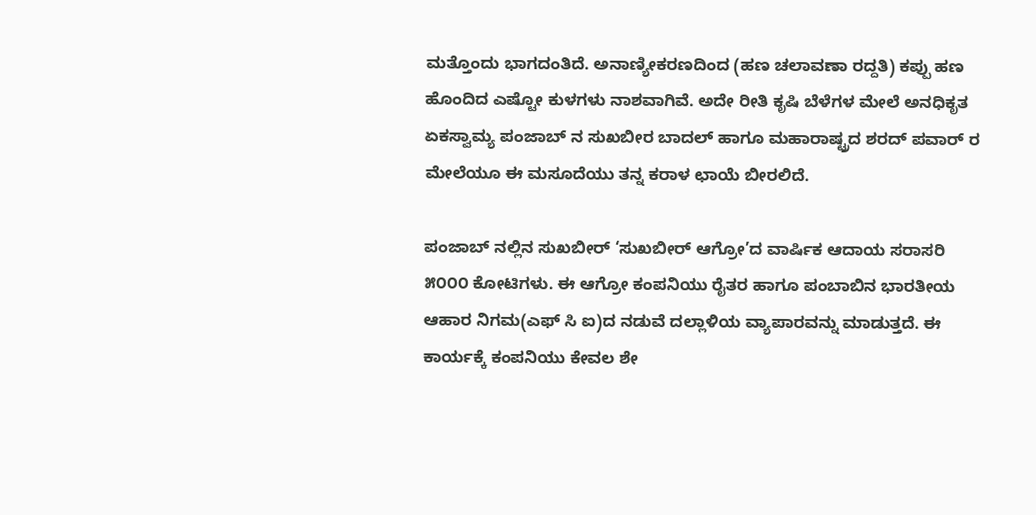ಮತ್ತೊಂದು ಭಾಗದಂತಿದೆ. ಅನಾಣ್ಯೀಕರಣದಿಂದ (ಹಣ ಚಲಾವಣಾ ರದ್ದತಿ) ಕಪ್ಪು ಹಣ ಹೊಂದಿದ ಎಷ್ಟೋ ಕುಳಗಳು ನಾಶವಾಗಿವೆ. ಅದೇ ರೀತಿ ಕೃಷಿ ಬೆಳೆಗಳ ಮೇಲೆ ಅನಧಿಕೃತ ಏಕಸ್ವಾಮ್ಯ ಪಂಜಾಬ್ ನ ಸುಖಬೀರ ಬಾದಲ್ ಹಾಗೂ ಮಹಾರಾಷ್ಟ್ರದ ಶರದ್ ಪವಾರ್ ರ ಮೇಲೆಯೂ ಈ ಮಸೂದೆಯು ತನ್ನ ಕರಾಳ ಛಾಯೆ ಬೀರಲಿದೆ.

ಪಂಜಾಬ್ ನಲ್ಲಿನ ಸುಖಬೀರ್ ‘ಸುಖಬೀರ್ ಆಗ್ರೋ’ದ ವಾರ್ಷಿಕ ಆದಾಯ ಸರಾಸರಿ ೫೦೦೦ ಕೋಟಿಗಳು. ಈ ಆಗ್ರೋ ಕಂಪನಿಯು ರೈತರ ಹಾಗೂ ಪಂಬಾಬಿನ ಭಾರತೀಯ ಆಹಾರ ನಿಗಮ(ಎಫ್ ಸಿ ಐ)ದ ನಡುವೆ ದಲ್ಲಾಳಿಯ ವ್ಯಾಪಾರವನ್ನು ಮಾಡುತ್ತದೆ. ಈ ಕಾರ್ಯಕ್ಕೆ ಕಂಪನಿಯು ಕೇವಲ ಶೇ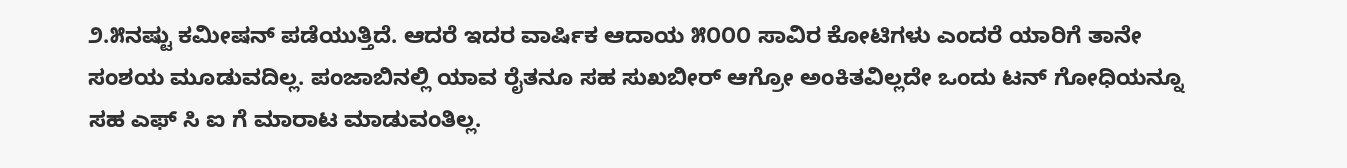೨.೫ನಷ್ಟು ಕಮೀಷನ್ ಪಡೆಯುತ್ತಿದೆ. ಆದರೆ ಇದರ ವಾರ್ಷಿಕ ಆದಾಯ ೫೦೦೦ ಸಾವಿರ ಕೋಟಿಗಳು ಎಂದರೆ ಯಾರಿಗೆ ತಾನೇ ಸಂಶಯ ಮೂಡುವದಿಲ್ಲ. ಪಂಜಾಬಿನಲ್ಲಿ ಯಾವ ರೈತನೂ ಸಹ ಸುಖಬೀರ್ ಆಗ್ರೋ ಅಂಕಿತವಿಲ್ಲದೇ ಒಂದು ಟನ್ ಗೋಧಿಯನ್ನೂ ಸಹ ಎಫ್ ಸಿ ಐ ಗೆ ಮಾರಾಟ ಮಾಡುವಂತಿಲ್ಲ.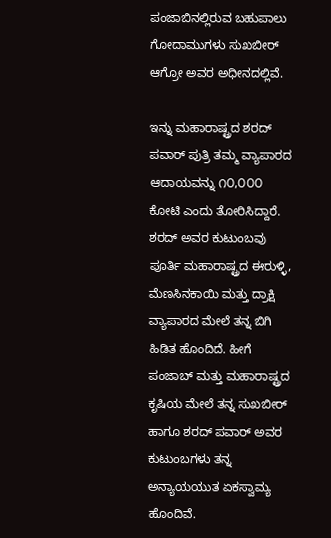ಪಂಜಾಬಿನಲ್ಲಿರುವ ಬಹುಪಾಲು ಗೋದಾಮುಗಳು ಸುಖಬೀರ್ ಆಗ್ರೋ ಅವರ ಅಧೀನದಲ್ಲಿವೆ.

ಇನ್ನು ಮಹಾರಾಷ್ಟ್ರದ ಶರದ್ ಪವಾರ್ ಪುತ್ರಿ ತಮ್ಮ ವ್ಯಾಪಾರದ ಆದಾಯವನ್ನು ೧೦,೦೦೦ ಕೋಟಿ ಎಂದು ತೋರಿಸಿದ್ದಾರೆ. ಶರದ್ ಅವರ ಕುಟುಂಬವು ಪೂರ್ತಿ ಮಹಾರಾಷ್ಟ್ರದ ಈರುಳ್ಳಿ, ಮೆಣಸಿನಕಾಯಿ ಮತ್ತು ದ್ರಾಕ್ಷಿ ವ್ಯಾಪಾರದ ಮೇಲೆ‌ ತನ್ನ ಬಿಗಿ ಹಿಡಿತ ಹೊಂದಿದೆ. ಹೀಗೆ ಪಂಜಾಬ್ ಮತ್ತು ಮಹಾರಾಷ್ಟ್ರದ ಕೃಷಿಯ ಮೇಲೆ ತನ್ನ ಸುಖಬೀರ್ ಹಾಗೂ ಶರದ್ ಪವಾರ್ ಅವರ ಕುಟುಂಬಗಳು ತನ್ನ ಅನ್ಯಾಯಯುತ ಏಕಸ್ವಾಮ್ಯ ಹೊಂದಿವೆ.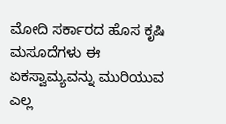ಮೋದಿ ಸರ್ಕಾರದ ಹೊಸ ಕೃಷಿ ಮಸೂದೆಗಳು ಈ ಏಕಸ್ವಾಮ್ಯವನ್ನು ಮುರಿಯುವ ಎಲ್ಲ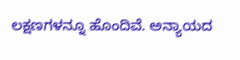ಲಕ್ಷಣಗಳನ್ನೂ ಹೊಂದಿವೆ. ಅನ್ಯಾಯದ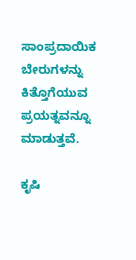ಸಾಂಪ್ರದಾಯಿಕ ಬೇರುಗಳನ್ನು ಕಿತ್ತೊಗೆಯುವ ಪ್ರಯತ್ನವನ್ನೂ ಮಾಡುತ್ತವೆ.

ಕೃಷಿ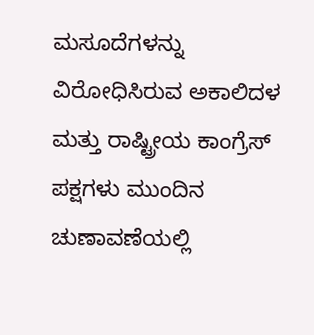ಮಸೂದೆಗಳನ್ನು ವಿರೋಧಿಸಿರುವ ಅಕಾಲಿದಳ ಮತ್ತು ರಾಷ್ಟ್ರೀಯ‌ ಕಾಂಗ್ರೆಸ್ ಪಕ್ಷಗಳು ಮುಂದಿನ ಚುಣಾವಣೆಯಲ್ಲಿ‌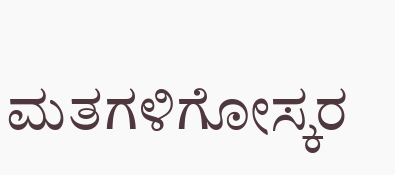ಮತಗಳಿಗೋಸ್ಕರ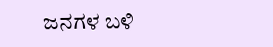ಜನಗಳ ಬಳಿ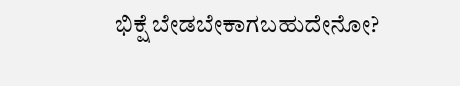ಭಿಕ್ಷೆ ಬೇಡಬೇಕಾಗಬಹುದೇನೋ?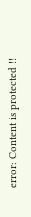error: Content is protected !!